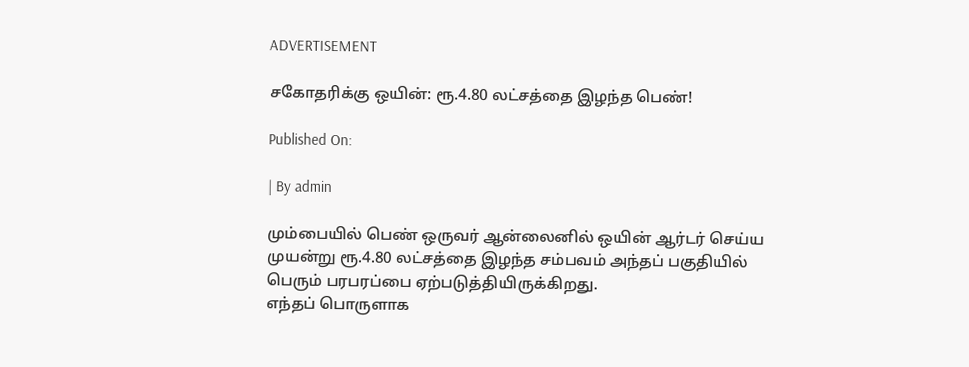ADVERTISEMENT

சகோதரிக்கு ஒயின்: ரூ.4.80 லட்சத்தை இழந்த பெண்!

Published On:

| By admin

மும்பையில் பெண் ஒருவர் ஆன்லைனில் ஒயின் ஆர்டர் செய்ய முயன்று ரூ.4.80 லட்சத்தை இழந்த சம்பவம் அந்தப் பகுதியில் பெரும் பரபரப்பை ஏற்படுத்தியிருக்கிறது.
எந்தப் பொருளாக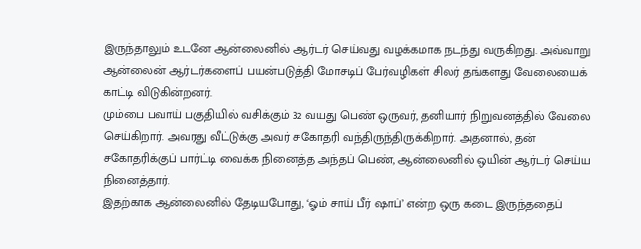இருந்தாலும் உடனே ஆன்லைனில் ஆர்டர் செய்வது வழக்கமாக நடந்து வருகிறது. அவ்வாறு ஆன்லைன் ஆர்டர்களைப் பயன்படுத்தி மோசடிப் பேர்வழிகள் சிலர் தங்களது வேலையைக் காட்டி விடுகின்றனர்.
மும்பை பவாய் பகுதியில் வசிக்கும் 32 வயது பெண் ஒருவர், தனியார் நிறுவனத்தில் வேலை செய்கிறார். அவரது வீட்டுக்கு அவர் சகோதரி வந்திருந்திருக்கிறார். அதனால், தன் சகோதரிக்குப் பார்ட்டி வைக்க நினைத்த அந்தப் பெண், ஆன்லைனில் ஒயின் ஆர்டர் செய்ய நினைத்தார்.
இதற்காக ஆன்லைனில் தேடியபோது, ‘ஓம் சாய் பீர் ஷாப்’ என்ற ஒரு கடை இருந்ததைப்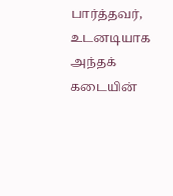பார்த்தவர், உடனடியாக அந்தக் கடையின்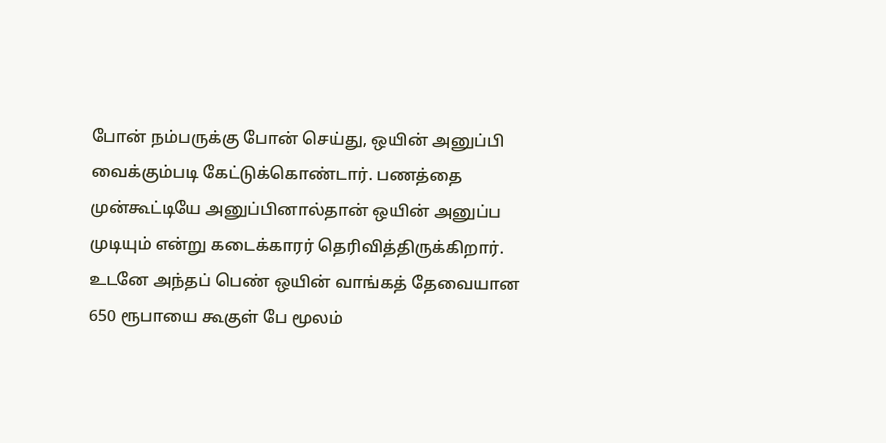போன் நம்பருக்கு போன் செய்து, ஒயின் அனுப்பி வைக்கும்படி கேட்டுக்கொண்டார். பணத்தை முன்கூட்டியே அனுப்பினால்தான் ஒயின் அனுப்ப முடியும் என்று கடைக்காரர் தெரிவித்திருக்கிறார். உடனே அந்தப் பெண் ஒயின் வாங்கத் தேவையான 650 ரூபாயை கூகுள் பே மூலம்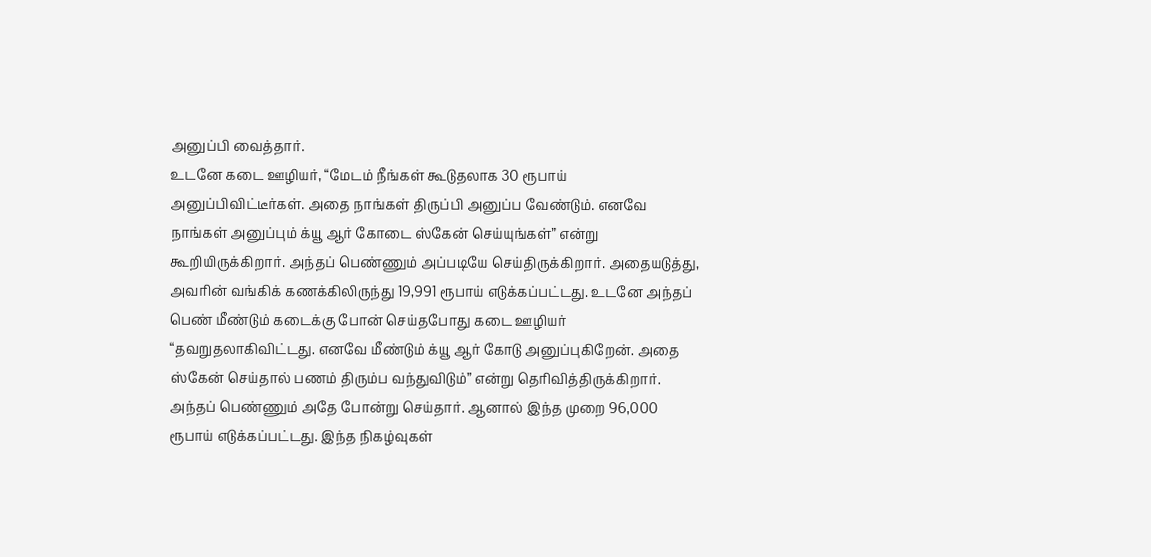அனுப்பி வைத்தார்.
உடனே கடை ஊழியர், “மேடம் நீங்கள் கூடுதலாக 30 ரூபாய் அனுப்பிவிட்டீர்கள். அதை நாங்கள் திருப்பி அனுப்ப வேண்டும். எனவே நாங்கள் அனுப்பும் க்யூ ஆர் கோடை ஸ்கேன் செய்யுங்கள்” என்று கூறியிருக்கிறார். அந்தப் பெண்ணும் அப்படியே செய்திருக்கிறார். அதையடுத்து, அவரின் வங்கிக் கணக்கிலிருந்து 19,991 ரூபாய் எடுக்கப்பட்டது. உடனே அந்தப் பெண் மீண்டும் கடைக்கு போன் செய்தபோது கடை ஊழியர் “தவறுதலாகிவிட்டது. எனவே மீண்டும் க்யூ ஆர் கோடு அனுப்புகிறேன். அதை ஸ்கேன் செய்தால் பணம் திரும்ப வந்துவிடும்” என்று தெரிவித்திருக்கிறார்.
அந்தப் பெண்ணும் அதே போன்று செய்தார். ஆனால் இந்த முறை 96,000 ரூபாய் எடுக்கப்பட்டது. இந்த நிகழ்வுகள்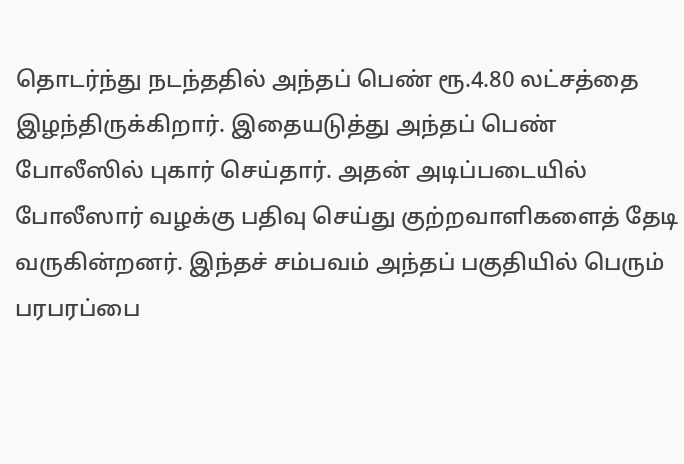தொடர்ந்து நடந்ததில் அந்தப் பெண் ரூ.4.80 லட்சத்தை இழந்திருக்கிறார். இதையடுத்து அந்தப் பெண் போலீஸில் புகார் செய்தார். அதன் அடிப்படையில் போலீஸார் வழக்கு பதிவு செய்து குற்றவாளிகளைத் தேடி வருகின்றனர். இந்தச் சம்பவம் அந்தப் பகுதியில் பெரும் பரபரப்பை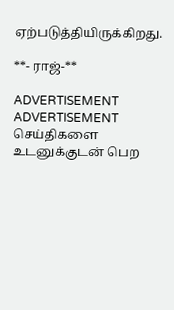ஏற்படுத்தியிருக்கிறது.

**- ராஜ்-**

ADVERTISEMENT
ADVERTISEMENT
செய்திகளை உடனுக்குடன் பெற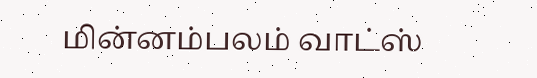மின்னம்பலம் வாட்ஸ்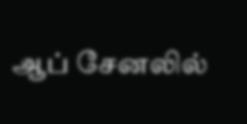ஆப் சேனலில்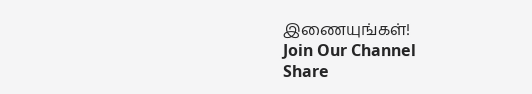இணையுங்கள்!
Join Our Channel
Share